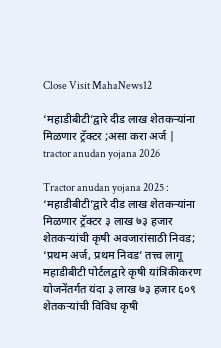Close Visit MahaNews12

‘महाडीबीटी’द्वारे दीड लाख शेतकऱ्यांना मिळणार ट्रॅक्टर ;असा करा अर्ज | tractor anudan yojana 2026

Tractor anudan yojana 2025 : ‘महाडीबीटी’द्वारे दीड लाख शेतकऱ्यांना मिळणार ट्रॅक्टर ३ लाख ७३ हजार शेतकऱ्यांची कृषी अवजारांसाठी निवड; ‘प्रथम अर्ज, प्रथम निवड’ तत्त्व लागू महाडीबीटी पोर्टलद्वारे कृषी यांत्रिकीकरण योजनेंतर्गत यंदा ३ लाख ७३ हजार ६०९ शेतकऱ्यांची विविध कृषी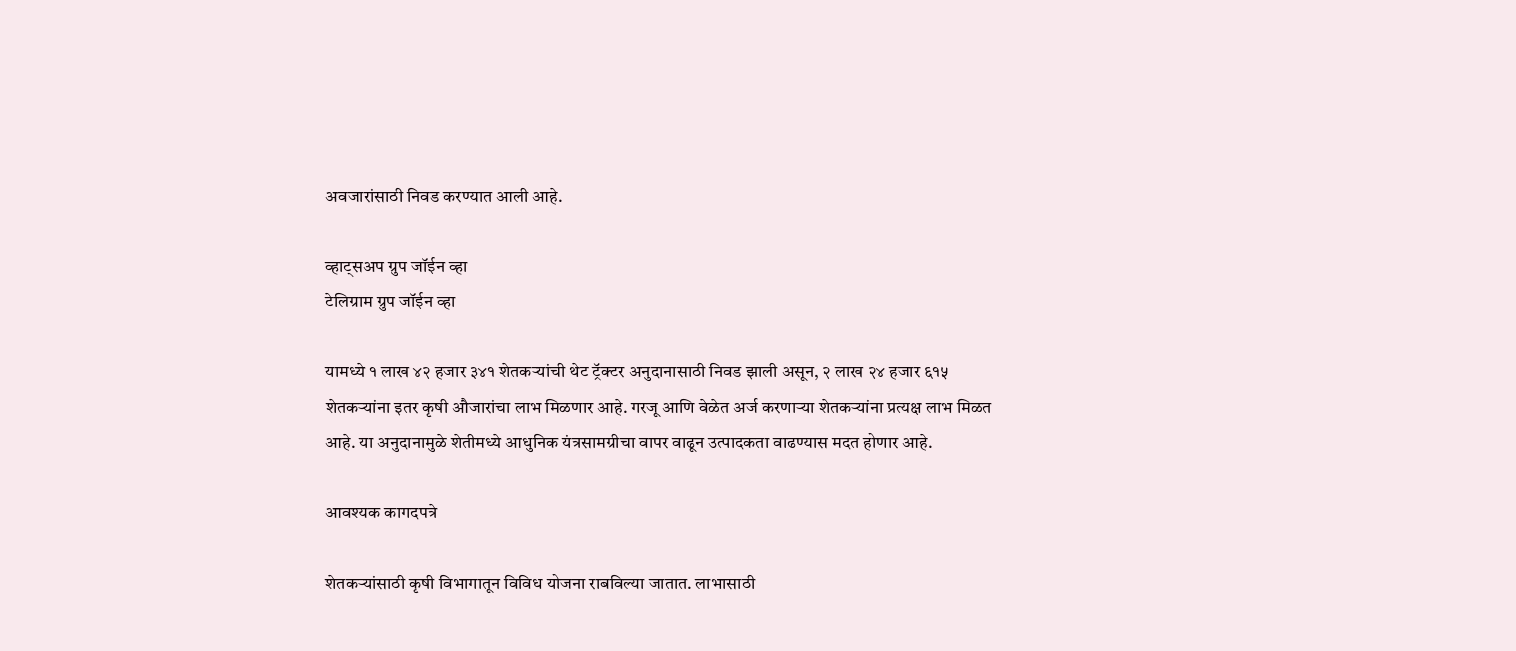अवजारांसाठी निवड करण्यात आली आहे.

व्हाट्सअप ग्रुप जॉईन व्हा
टेलिग्राम ग्रुप जॉईन व्हा

यामध्ये १ लाख ४२ हजार ३४१ शेतकऱ्यांची थेट ट्रॅक्टर अनुदानासाठी निवड झाली असून, २ लाख २४ हजार ६१५ शेतकऱ्यांना इतर कृषी औजारांचा लाभ मिळणार आहे. गरजू आणि वेळेत अर्ज करणाऱ्या शेतकऱ्यांना प्रत्यक्ष लाभ मिळत आहे. या अनुदानामुळे शेतीमध्ये आधुनिक यंत्रसामग्रीचा वापर वाढून उत्पादकता वाढण्यास मदत होणार आहे.

आवश्यक कागदपत्रे

शेतकऱ्यांसाठी कृषी विभागातून विविध योजना राबविल्या जातात. लाभासाठी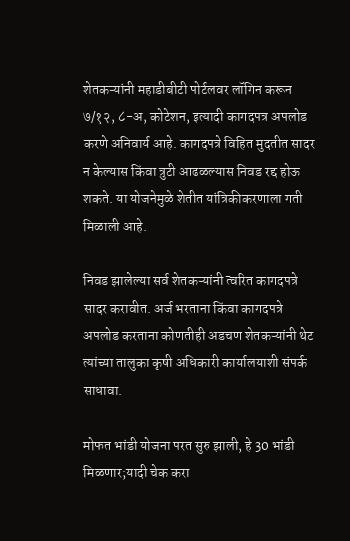शेतकऱ्यांनी महाडीबीटी पोर्टलवर लॉगिन करून ७/१२, ८-अ, कोटेशन, इत्यादी कागदपत्र अपलोड करणे अनिवार्य आहे. कागदपत्रे विहित मुदतीत सादर न केल्यास किंवा त्रुटी आढळल्यास निवड रद्द होऊ शकते. या योजनेमुळे शेतीत यांत्रिकीकरणाला गती मिळाली आहे.

निवड झालेल्या सर्व शेतकऱ्यांनी त्वरित कागदपत्रे सादर करावीत. अर्ज भरताना किंवा कागदपत्रे अपलोड करताना कोणतीही अडचण शेतकऱ्यांनी थेट त्यांच्या तालुका कृषी अधिकारी कार्यालयाशी संपर्क साधावा.

मोफत भांडी योजना परत सुरु झाली, हे 30 भांडी मिळणार;यादी चेक करा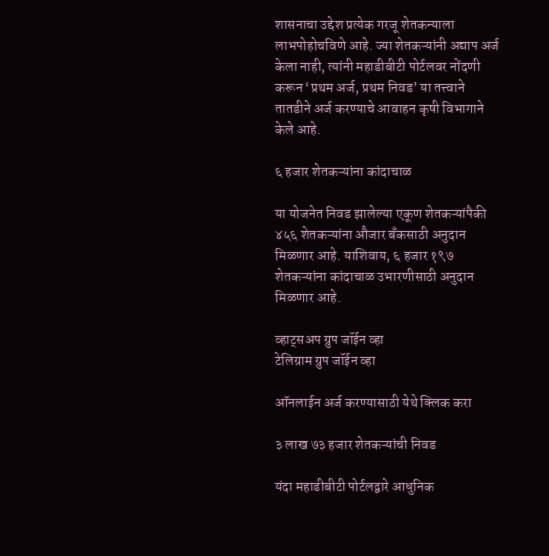शासनाचा उद्देश प्रत्येक गरजू शेतकन्याला लाभपोहोचविणे आहे. ज्या शेतकऱ्यांनी अद्याप अर्ज केला नाही, त्यांनी महाडीबीटी पोर्टलवर नोंदणी करून ‘प्रथम अर्ज, प्रथम निवड’ या तत्त्वाने तातडीने अर्ज करण्याचे आवाहन कृषी विभागाने केले आहे.

६ हजार शेतकऱ्यांना कांदाचाळ

या योजनेत निवड झालेल्या एकूण शेतकऱ्यांपैकी ४५६ शेतकऱ्यांना औजार बँकसाठी अनुदान मिळणार आहे. याशिवाय, ६ हजार १९७ शेतकऱ्यांना कांदाचाळ उभारणीसाठी अनुदान मिळणार आहे.

व्हाट्सअप ग्रुप जॉईन व्हा
टेलिग्राम ग्रुप जॉईन व्हा

ऑनलाईन अर्ज करण्यासाठी येथे क्लिक करा

३ लाख ७३ हजार शेतकऱ्यांची निवड

यंदा महाडीबीटी पोर्टलद्वारे आधुनिक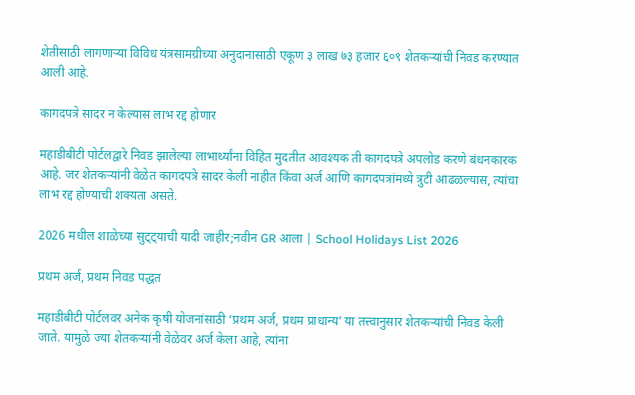शेतीसाठी लागणाऱ्या विविध यंत्रसामग्रीच्या अनुदानासाठी एकूण ३ लाख ७३ हजार ६०९ शेतकऱ्यांची निवड करण्यात आली आहे.

कागदपत्रे सादर न केल्यास लाभ रद्द होणार

महाडीबीटी पोर्टलद्वारे निवड झालेल्या लाभार्थ्यांना विहित मुदतीत आवश्यक ती कागदपत्रे अपलोड करणे बंधनकारक आहे. जर शेतकऱ्यांनी वेळेत कागदपत्रे सादर केली नाहीत किंवा अर्ज आणि कागदपत्रांमध्ये त्रुटी आढळल्यास, त्यांचा लाभ रद्द होण्याची शक्यता असते.

2026 मधील शाळेच्या सुट्ट्याची यादी जाहीर;नवीन GR आला | School Holidays List 2026

प्रथम अर्ज, प्रथम निवड पद्धत

महाडीबीटी पोर्टलवर अनेक कृषी योजनांसाठी ‘प्रथम अर्ज, प्रथम प्राधान्य’ या तत्त्वानुसार शेतकऱ्यांची निवड केली जाते. यामुळे ज्या शेतकऱ्यांनी वेळेवर अर्ज केला आहे, त्यांना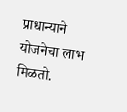प्राधान्याने योजनेचा लाभ मिळतो.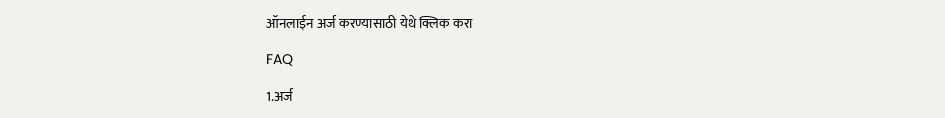ऑनलाईन अर्ज करण्यासाठी येथे क्लिक करा

FAQ

1.अर्ज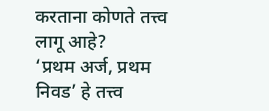करताना कोणते तत्त्व लागू आहे?
‘प्रथम अर्ज, प्रथम निवड’ हे तत्त्व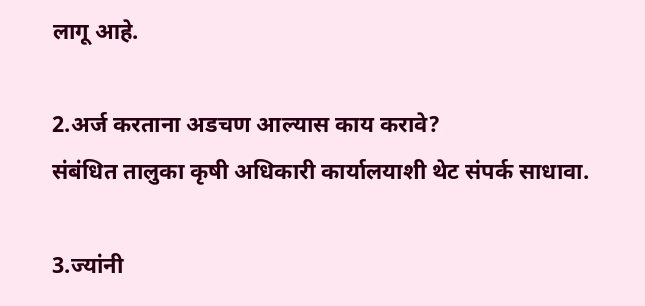लागू आहे.

2.अर्ज करताना अडचण आल्यास काय करावे?
संबंधित तालुका कृषी अधिकारी कार्यालयाशी थेट संपर्क साधावा.

3.ज्यांनी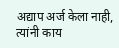अद्याप अर्ज केला नाही, त्यांनी काय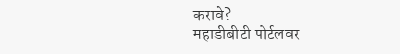करावे?
महाडीबीटी पोर्टलवर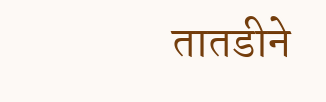तातडीने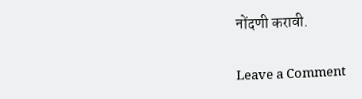नोंदणी करावी.

Leave a Comment